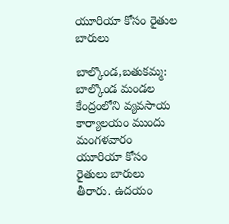యూరియా కోసం రైతుల బారులు

బాల్కొండ,బతుకమ్మ:  బాల్కొండ మండల కేంద్రంలోని వ్యవసాయ కార్యాలయం ముందు మంగళవారం యూరియా కోసం రైతులు బారులు తీరారు. ఉదయం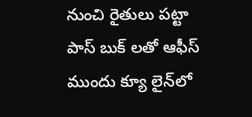నుంచి రైతులు పట్టా పాస్ బుక్ లతో ఆఫీస్ ముందు క్యూ లైన్‌లో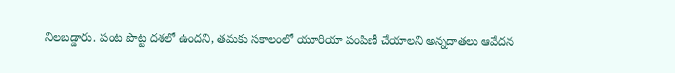నిలబడ్డారు. పంట పొట్ట దశలో ఉంద‌ని, త‌మ‌కు స‌కాలంలో యూరియా పంపిణీ చేయాల‌ని అన్న‌దాత‌లు ఆవేద‌న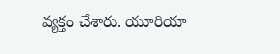వ్య‌క్తం చేశారు. యూరియా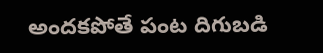అందకపోతే పంట దిగుబడి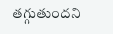త‌గ్గుతుంద‌ని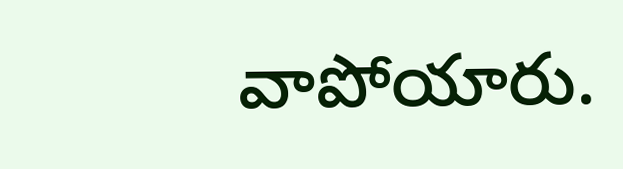వాపోయారు.